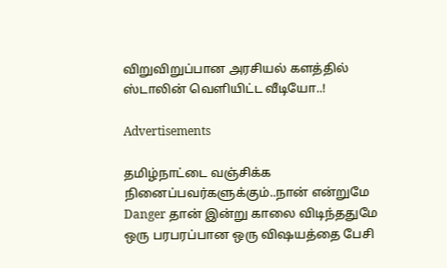விறுவிறுப்பான அரசியல் களத்தில் ஸ்டாலின் வெளியிட்ட வீடியோ..!

Advertisements

தமிழ்நாட்டை வஞ்சிக்க நினைப்பவர்களுக்கும்..நான் என்றுமே Danger தான் இன்று காலை விடிந்ததுமே ஒரு பரபரப்பான ஒரு விஷயத்தை பேசி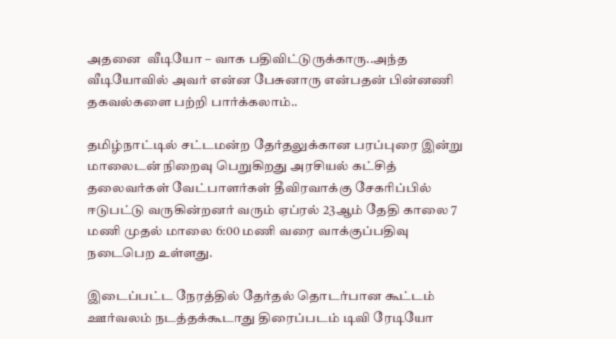அதனை  வீடியோ – வாக பதிவிட்டுருக்காரு..அந்த வீடியோவில் அவர் என்ன பேசுனாரு என்பதன் பின்னணி தகவல்களை பற்றி பார்க்கலாம்..

தமிழ்நாட்டில் சட்டமன்ற தேர்தலுக்கான பரப்புரை இன்று மாலைடன் நிறைவு பெறுகிறது அரசியல் கட்சித் தலைவர்கள் வேட்பாளர்கள் தீவிரவாக்கு சேகரிப்பில் ஈடுபட்டு வருகின்றனர் வரும் ஏப்ரல் 23ஆம் தேதி காலை 7 மணி முதல் மாலை 6:00 மணி வரை வாக்குப்பதிவு நடைபெற உள்ளது.

இடைப்பட்ட நேரத்தில் தேர்தல் தொடர்பான கூட்டம் ஊர்வலம் நடத்தக்கூடாது திரைப்படம் டிவி ரேடியோ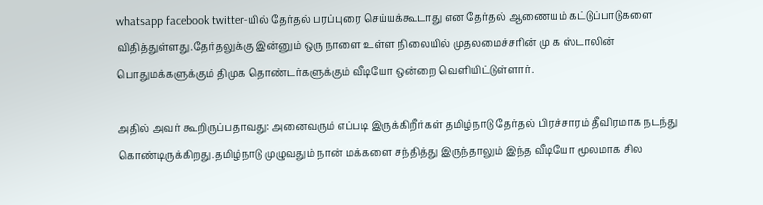whatsapp facebook twitter-யில் தேர்தல் பரப்புரை செய்யக்கூடாது என தேர்தல் ஆணையம் கட்டுப்பாடுகளை விதித்துள்ளது.தேர்தலுக்கு இன்னும் ஒரு நாளை உள்ள நிலையில் முதலமைச்சரின் மு க ஸ்டாலின் பொதுமக்களுக்கும் திமுக தொண்டர்களுக்கும் வீடியோ ஒன்றை வெளியிட்டுள்ளார்.

அதில் அவர் கூறிருப்பதாவது: அனைவரும் எப்படி இருக்கிறீர்கள் தமிழ்நாடு தேர்தல் பிரச்சாரம் தீவிரமாக நடந்து கொண்டிருக்கிறது.தமிழ்நாடு முழுவதும் நான் மக்களை சந்தித்து இருந்தாலும் இந்த வீடியோ மூலமாக சில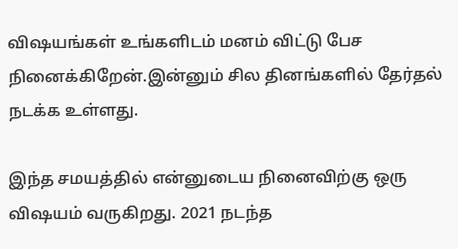விஷயங்கள் உங்களிடம் மனம் விட்டு பேச நினைக்கிறேன்.இன்னும் சில தினங்களில் தேர்தல் நடக்க உள்ளது.

இந்த சமயத்தில் என்னுடைய நினைவிற்கு ஒரு விஷயம் வருகிறது. 2021 நடந்த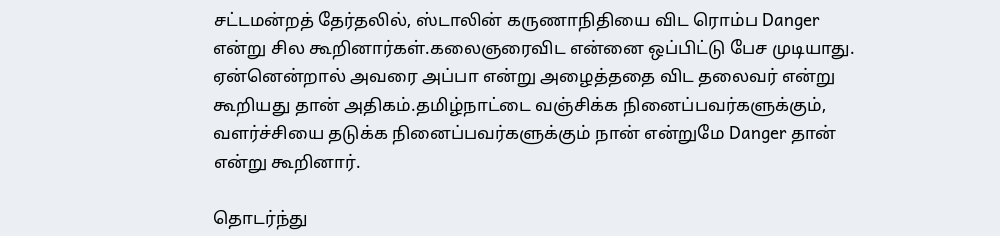சட்டமன்றத் தேர்தலில், ஸ்டாலின் கருணாநிதியை விட ரொம்ப Danger என்று சில கூறினார்கள்.கலைஞரைவிட என்னை ஒப்பிட்டு பேச முடியாது. ஏன்னென்றால் அவரை அப்பா என்று அழைத்ததை விட தலைவர் என்று கூறியது தான் அதிகம்.தமிழ்நாட்டை வஞ்சிக்க நினைப்பவர்களுக்கும், வளர்ச்சியை தடுக்க நினைப்பவர்களுக்கும் நான் என்றுமே Danger தான் என்று கூறினார்.

தொடர்ந்து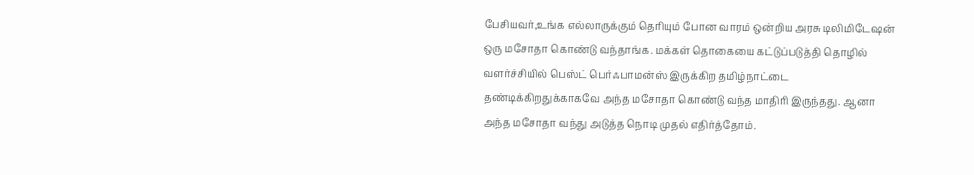பேசியவர்,உங்க எல்லாருக்கும் தெரியும் போன வாரம் ஒன்றிய அரசு டிலிமிடேஷன் ஒரு மசோதா கொண்டு வந்தாங்க. மக்கள் தொகையை கட்டுப்படுத்தி தொழில் வளர்ச்சியில் பெஸ்ட் பெர்ஃபாமன்ஸ் இருக்கிற தமிழ்நாட்டை தண்டிக்கிறதுக்காகவே அந்த மசோதா கொண்டு வந்த மாதிரி இருந்தது. ஆனா அந்த மசோதா வந்து அடுத்த நொடி முதல் எதிர்த்தோம்.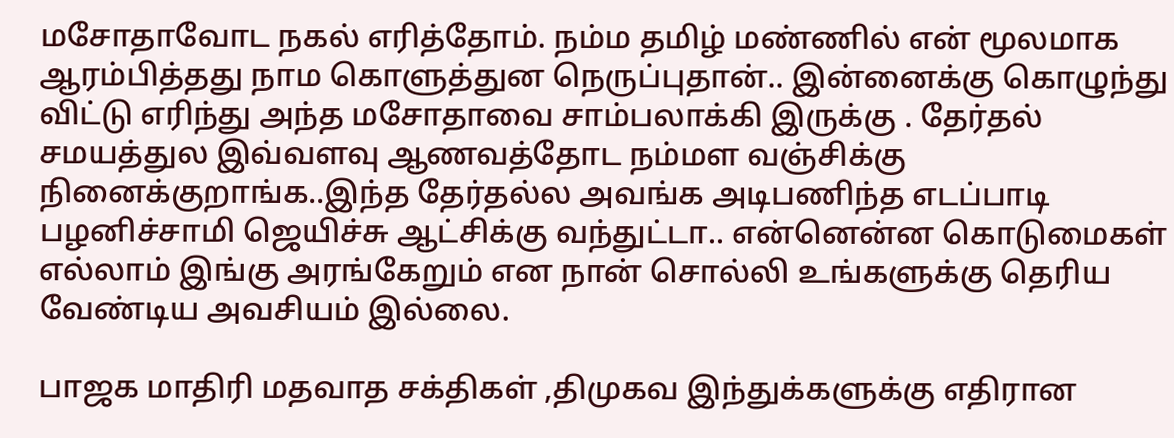மசோதாவோட நகல் எரித்தோம். நம்ம தமிழ் மண்ணில் என் மூலமாக ஆரம்பித்தது நாம கொளுத்துன நெருப்புதான்.. இன்னைக்கு கொழுந்து விட்டு எரிந்து அந்த மசோதாவை சாம்பலாக்கி இருக்கு . தேர்தல் சமயத்துல இவ்வளவு ஆணவத்தோட நம்மள வஞ்சிக்கு நினைக்குறாங்க..இந்த தேர்தல்ல அவங்க அடிபணிந்த எடப்பாடி பழனிச்சாமி ஜெயிச்சு ஆட்சிக்கு வந்துட்டா.. என்னென்ன கொடுமைகள் எல்லாம் இங்கு அரங்கேறும் என நான் சொல்லி உங்களுக்கு தெரிய வேண்டிய அவசியம் இல்லை.

பாஜக மாதிரி மதவாத சக்திகள் ,திமுகவ இந்துக்களுக்கு எதிரான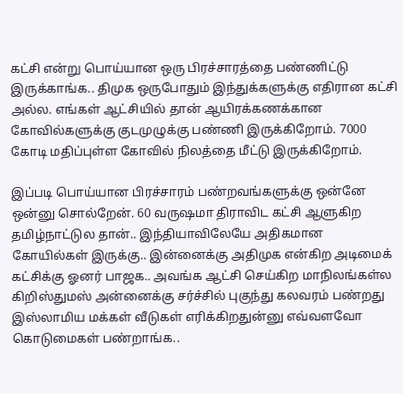கட்சி என்று பொய்யான ஒரு பிரச்சாரத்தை பண்ணிட்டு இருக்காங்க.. திமுக ஒருபோதும் இந்துக்களுக்கு எதிரான கட்சி அல்ல. எங்கள் ஆட்சியில் தான் ஆயிரக்கணக்கான கோவில்களுக்கு குடமுழுக்கு பண்ணி இருக்கிறோம். 7000 கோடி மதிப்புள்ள கோவில் நிலத்தை மீட்டு இருக்கிறோம்.

இப்படி பொய்யான பிரச்சாரம் பண்றவங்களுக்கு ஒன்னே ஒன்னு சொல்றேன். 60 வருஷமா திராவிட கட்சி ஆளுகிற தமிழ்நாட்டுல தான்.. இந்தியாவிலேயே அதிகமான கோயில்கள் இருக்கு.. இன்னைக்கு அதிமுக என்கிற அடிமைக் கட்சிக்கு ஓனர் பாஜக.. அவங்க ஆட்சி செய்கிற மாநிலங்கள்ல கிறிஸ்துமஸ் அன்னைக்கு சர்ச்சில் புகுந்து கலவரம் பண்றது இஸ்லாமிய மக்கள் வீடுகள் எரிக்கிறதுன்னு எவ்வளவோ கொடுமைகள் பண்றாங்க..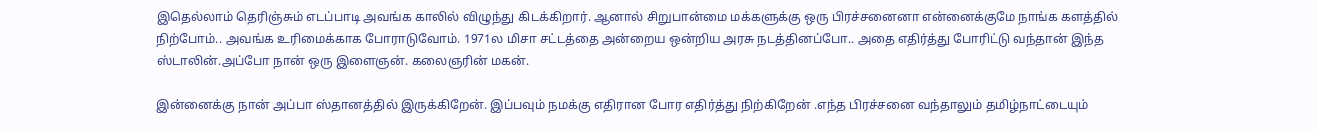இதெல்லாம் தெரிஞ்சும் எடப்பாடி அவங்க காலில் விழுந்து கிடக்கிறார். ஆனால் சிறுபான்மை மக்களுக்கு ஒரு பிரச்சனைனா என்னைக்குமே நாங்க களத்தில் நிற்போம்.. அவங்க உரிமைக்காக போராடுவோம். 1971ல மிசா சட்டத்தை அன்றைய ஒன்றிய அரசு நடத்தினப்போ.. அதை எதிர்த்து போரிட்டு வந்தான் இந்த ஸ்டாலின்.அப்போ நான் ஒரு இளைஞன். கலைஞரின் மகன்.

இன்னைக்கு நான் அப்பா ஸ்தானத்தில் இருக்கிறேன். இப்பவும் நமக்கு எதிரான போர எதிர்த்து நிற்கிறேன் .எந்த பிரச்சனை வந்தாலும் தமிழ்நாட்டையும்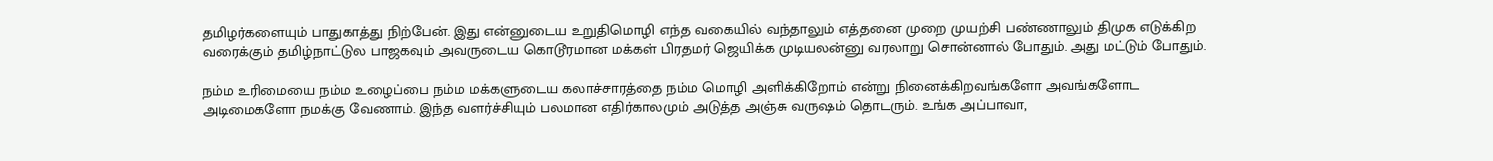தமிழர்களையும் பாதுகாத்து நிற்பேன். இது என்னுடைய உறுதிமொழி எந்த வகையில் வந்தாலும் எத்தனை முறை முயற்சி பண்ணாலும் திமுக எடுக்கிற வரைக்கும் தமிழ்நாட்டுல பாஜகவும் அவருடைய கொடூரமான மக்கள் பிரதமர் ஜெயிக்க முடியலன்னு வரலாறு சொன்னால் போதும். அது மட்டும் போதும்.

நம்ம உரிமையை நம்ம உழைப்பை நம்ம மக்களுடைய கலாச்சாரத்தை நம்ம மொழி அளிக்கிறோம் என்று நினைக்கிறவங்களோ அவங்களோட அடிமைகளோ நமக்கு வேணாம். இந்த வளர்ச்சியும் பலமான எதிர்காலமும் அடுத்த அஞ்சு வருஷம் தொடரும். உங்க அப்பாவா,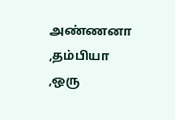அண்ணனா ,தம்பியா ,ஒரு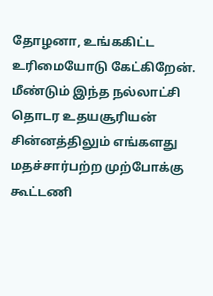தோழனா, உங்ககிட்ட உரிமையோடு கேட்கிறேன். மீண்டும் இந்த நல்லாட்சி தொடர உதயசூரியன் சின்னத்திலும் எங்களது மதச்சார்பற்ற முற்போக்கு கூட்டணி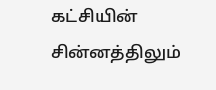கட்சியின் சின்னத்திலும்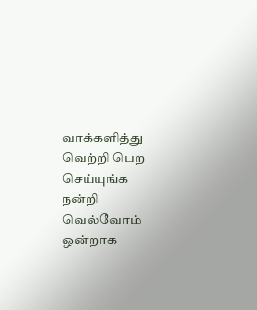வாக்களித்து வெற்றி பெற செய்யுங்க நன்றி வெல்வோம் ஒன்றாக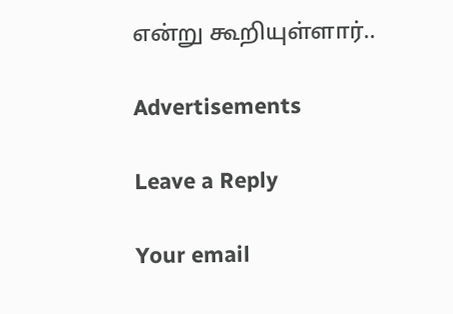என்று கூறியுள்ளார்..

Advertisements

Leave a Reply

Your email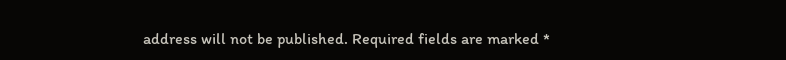address will not be published. Required fields are marked *